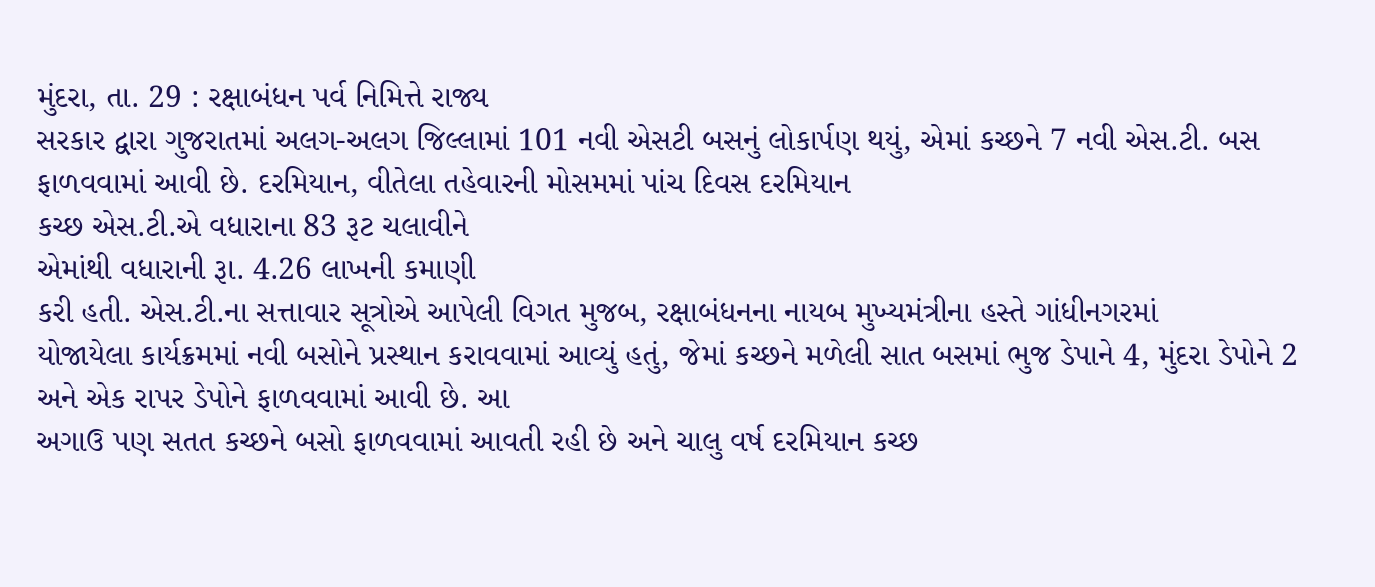મુંદરા, તા. 29 : રક્ષાબંધન પર્વ નિમિત્તે રાજ્ય
સરકાર દ્વારા ગુજરાતમાં અલગ-અલગ જિલ્લામાં 101 નવી એસટી બસનું લોકાર્પણ થયું, એમાં કચ્છને 7 નવી એસ.ટી. બસ ફાળવવામાં આવી છે. દરમિયાન, વીતેલા તહેવારની મોસમમાં પાંચ દિવસ દરમિયાન
કચ્છ એસ.ટી.એ વધારાના 83 રૂટ ચલાવીને
એમાંથી વધારાની રૂા. 4.26 લાખની કમાણી
કરી હતી. એસ.ટી.ના સત્તાવાર સૂત્રોએ આપેલી વિગત મુજબ, રક્ષાબંધનના નાયબ મુખ્યમંત્રીના હસ્તે ગાંધીનગરમાં
યોજાયેલા કાર્યક્રમમાં નવી બસોને પ્રસ્થાન કરાવવામાં આવ્યું હતું, જેમાં કચ્છને મળેલી સાત બસમાં ભુજ ડેપાને 4, મુંદરા ડેપોને 2 અને એક રાપર ડેપોને ફાળવવામાં આવી છે. આ
અગાઉ પણ સતત કચ્છને બસો ફાળવવામાં આવતી રહી છે અને ચાલુ વર્ષ દરમિયાન કચ્છ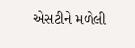એસટીને મળેલી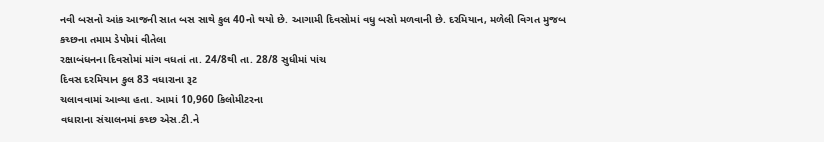નવી બસનો આંક આજની સાત બસ સાથે કુલ 40નો થયો છે. આગામી દિવસોમાં વધુ બસો મળવાની છે. દરમિયાન, મળેલી વિગત મુજબ કચ્છના તમામ ડેપોમાં વીતેલા
રક્ષાબંધનના દિવસોમાં માંગ વધતાં તા. 24/8થી તા. 28/8 સુધીમાં પાંચ
દિવસ દરમિયાન કુલ 83 વધારાના રૂટ
ચલાવવામાં આવ્યા હતા. આમાં 10,960 કિલોમીટરના
વધારાના સંચાલનમાં કચ્છ એસ.ટી.ને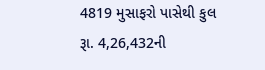4819 મુસાફરો પાસેથી કુલ રૂા. 4,26,432ની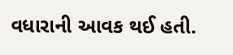વધારાની આવક થઈ હતી.